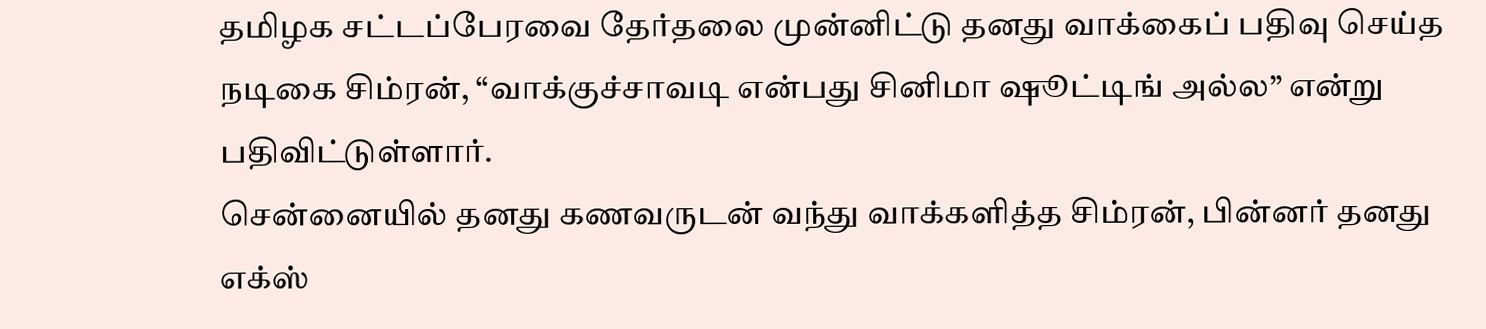தமிழக சட்டப்பேரவை தேர்தலை முன்னிட்டு தனது வாக்கைப் பதிவு செய்த நடிகை சிம்ரன், “வாக்குச்சாவடி என்பது சினிமா ஷூட்டிங் அல்ல” என்று பதிவிட்டுள்ளார்.
சென்னையில் தனது கணவருடன் வந்து வாக்களித்த சிம்ரன், பின்னர் தனது எக்ஸ்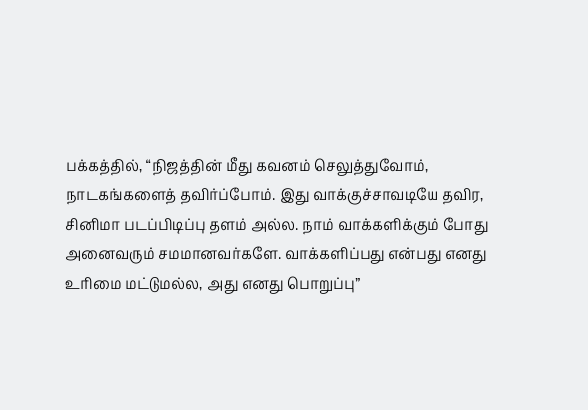பக்கத்தில், “நிஜத்தின் மீது கவனம் செலுத்துவோம், நாடகங்களைத் தவிர்ப்போம். இது வாக்குச்சாவடியே தவிர, சினிமா படப்பிடிப்பு தளம் அல்ல. நாம் வாக்களிக்கும் போது அனைவரும் சமமானவர்களே. வாக்களிப்பது என்பது எனது உரிமை மட்டுமல்ல, அது எனது பொறுப்பு”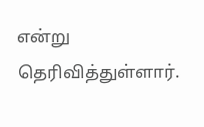என்று தெரிவித்துள்ளார்.